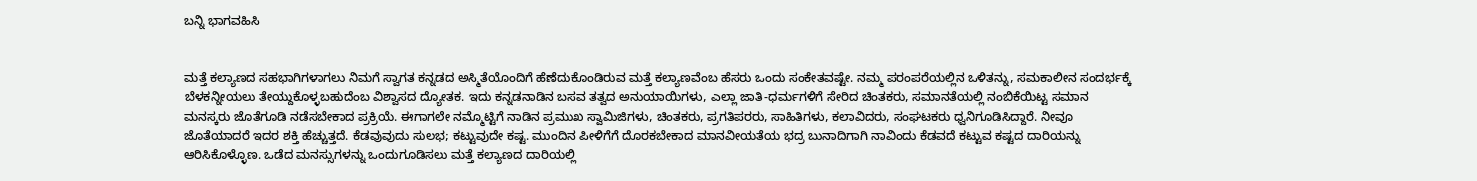ಬನ್ನಿ ಭಾಗವಹಿಸಿ


ಮತ್ತೆ ಕಲ್ಯಾಣದ ಸಹಭಾಗಿಗಳಾಗಲು ನಿಮಗೆ ಸ್ವಾಗತ ಕನ್ನಡದ ಅಸ್ಮಿತೆಯೊಂದಿಗೆ ಹೆಣೆದುಕೊಂಡಿರುವ ಮತ್ತೆ ಕಲ್ಯಾಣವೆಂಬ ಹೆಸರು ಒಂದು ಸಂಕೇತವಷ್ಟೇ. ನಮ್ಮ ಪರಂಪರೆಯಲ್ಲಿನ ಒಳಿತನ್ನು, ಸಮಕಾಲೀನ ಸಂದರ್ಭಕ್ಕೆ ಬೆಳಕನ್ನೀಯಲು ತೇಯ್ದುಕೊಳ್ಳಬಹುದೆಂಬ ವಿಶ್ವಾಸದ ದ್ಯೋತಕ. ಇದು ಕನ್ನಡನಾಡಿನ ಬಸವ ತತ್ವದ ಅನುಯಾಯಿಗಳು, ಎಲ್ಲಾ ಜಾತಿ-ಧರ್ಮಗಳಿಗೆ ಸೇರಿದ ಚಿಂತಕರು, ಸಮಾನತೆಯಲ್ಲಿ ನಂಬಿಕೆಯಿಟ್ಟ ಸಮಾನ ಮನಸ್ಕರು ಜೊತೆಗೂಡಿ ನಡೆಸಬೇಕಾದ ಪ್ರಕ್ರಿಯೆ. ಈಗಾಗಲೇ ನಮ್ಮೊಟ್ಟಿಗೆ ನಾಡಿನ ಪ್ರಮುಖ ಸ್ವಾಮಿಜಿಗಳು, ಚಿಂತಕರು, ಪ್ರಗತಿಪರರು, ಸಾಹಿತಿಗಳು, ಕಲಾವಿದರು, ಸಂಘಟಕರು ಧ್ವನಿಗೂಡಿಸಿದ್ದಾರೆ. ನೀವೂ ಜೊತೆಯಾದರೆ ಇದರ ಶಕ್ತಿ ಹೆಚ್ಚುತ್ತದೆ. ಕೆಡವುವುದು ಸುಲಭ; ಕಟ್ಟುವುದೇ ಕಷ್ಟ. ಮುಂದಿನ ಪೀಳಿಗೆಗೆ ದೊರಕಬೇಕಾದ ಮಾನವೀಯತೆಯ ಭದ್ರ ಬುನಾದಿಗಾಗಿ ನಾವಿಂದು ಕೆಡವದೆ ಕಟ್ಟುವ ಕಷ್ಟದ ದಾರಿಯನ್ನು ಆರಿಸಿಕೊಳ್ಳೊಣ. ಒಡೆದ ಮನಸ್ಸುಗಳನ್ನು ಒಂದುಗೂಡಿಸಲು ಮತ್ತೆ ಕಲ್ಯಾಣದ ದಾರಿಯಲ್ಲಿ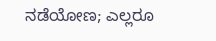ನಡೆಯೋಣ; ಎಲ್ಲರೂ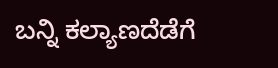ಬನ್ನಿ ಕಲ್ಯಾಣದೆಡೆಗೆ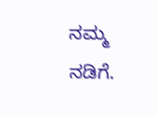ನಮ್ಮ ನಡಿಗೆ.